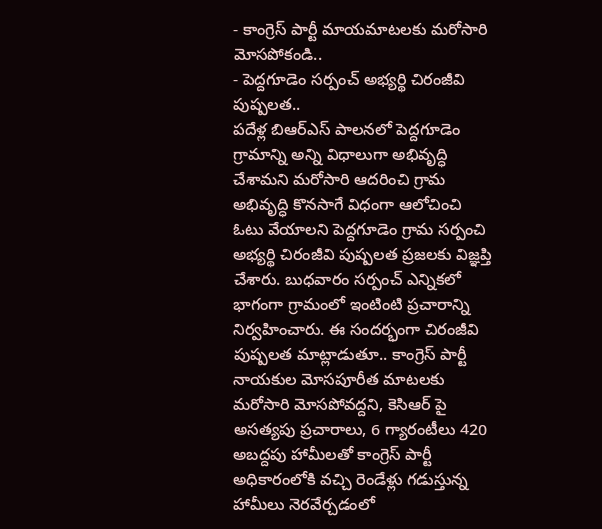- కాంగ్రెస్ పార్టీ మాయమాటలకు మరోసారి మోసపోకండి..
- పెద్దగూడెం సర్పంచ్ అభ్యర్థి చిరంజీవి పుష్పలత..
పదేళ్ల బిఆర్ఎస్ పాలనలో పెద్దగూడెం గ్రామాన్ని అన్ని విధాలుగా అభివృద్ధి చేశామని మరోసారి ఆదరించి గ్రామ అభివృద్ధి కొనసాగే విధంగా ఆలోచించి ఓటు వేయాలని పెద్దగూడెం గ్రామ సర్పంచి అభ్యర్థి చిరంజీవి పుష్పలత ప్రజలకు విజ్ఞప్తి చేశారు. బుధవారం సర్పంచ్ ఎన్నికలో భాగంగా గ్రామంలో ఇంటింటి ప్రచారాన్ని నిర్వహించారు. ఈ సందర్భంగా చిరంజీవి పుష్పలత మాట్లాడుతూ.. కాంగ్రెస్ పార్టీ నాయకుల మోసపూరీత మాటలకు మరోసారి మోసపోవద్దని, కెసిఆర్ పై అసత్యపు ప్రచారాలు, 6 గ్యారంటీలు 420 అబద్దపు హామీలతో కాంగ్రెస్ పార్టీ అధికారంలోకి వచ్చి రెండేళ్లు గడుస్తున్న హామీలు నెరవేర్చడంలో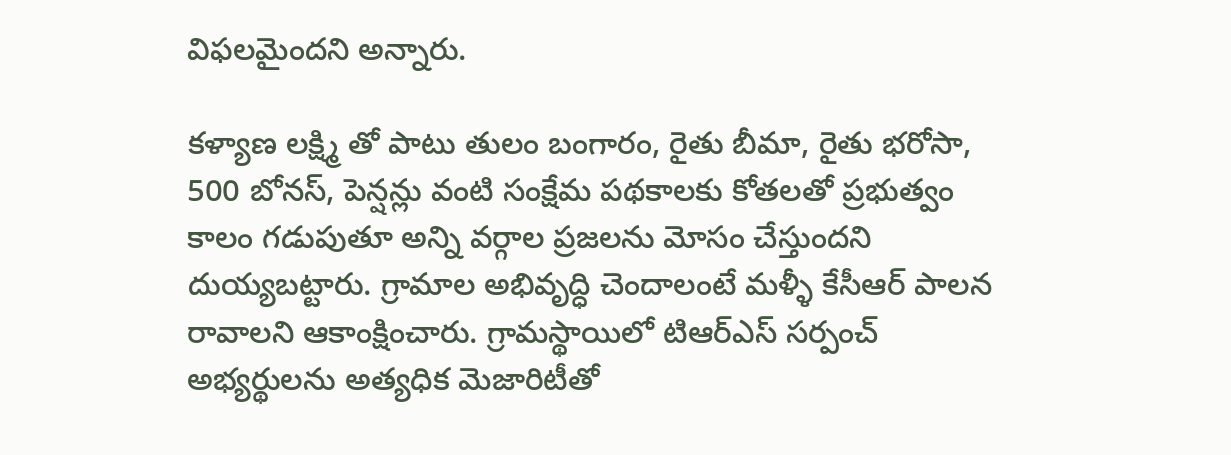విఫలమైందని అన్నారు.

కళ్యాణ లక్ష్మి తో పాటు తులం బంగారం, రైతు బీమా, రైతు భరోసా, 500 బోనస్, పెన్షన్లు వంటి సంక్షేమ పథకాలకు కోతలతో ప్రభుత్వం కాలం గడుపుతూ అన్ని వర్గాల ప్రజలను మోసం చేస్తుందని దుయ్యబట్టారు. గ్రామాల అభివృద్ధి చెందాలంటే మళ్ళీ కేసీఆర్ పాలన రావాలని ఆకాంక్షించారు. గ్రామస్థాయిలో టిఆర్ఎస్ సర్పంచ్ అభ్యర్థులను అత్యధిక మెజారిటీతో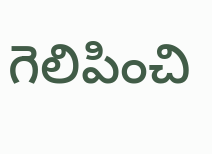గెలిపించి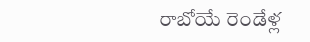రాబోయే రెండేళ్ల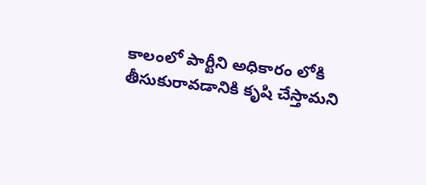కాలంలో పార్టీని అధికారం లోకి తీసుకురావడానికి కృషి చేస్తామని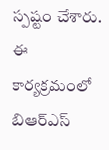స్పష్టం చేశారు. ఈ కార్యక్రమంలో బిఆర్ఎస్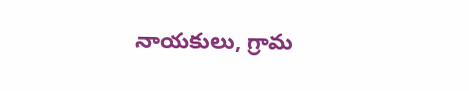నాయకులు, గ్రామ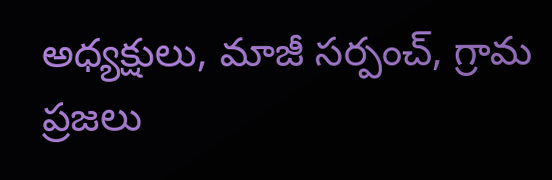అధ్యక్షులు, మాజీ సర్పంచ్, గ్రామ ప్రజలు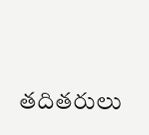తదితరులు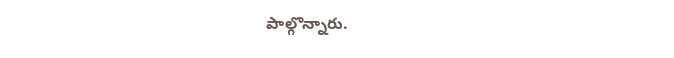పాల్గొన్నారు.